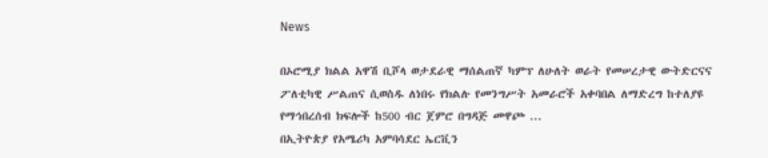News

በኦሮሚያ ክልል አዋሽ ቢሾላ ወታደራዊ ማሰልጠኛ ካምፕ ለሁለት ወራት የመሠረታዊ ውትድርናና ፖለቲካዊ ሥልጠና ሲወስዱ ለነበሩ የክልሉ የመንግሥት አመራሮች አቀባበል ለማድረግ ከተለያዩ የማኅበረሰብ ክፍሎች ከ500 ብር ጀምሮ በግዳጅ መዋጮ ...
በኢትዮጵያ የአሜሪካ አምባሳደር ኤርቪን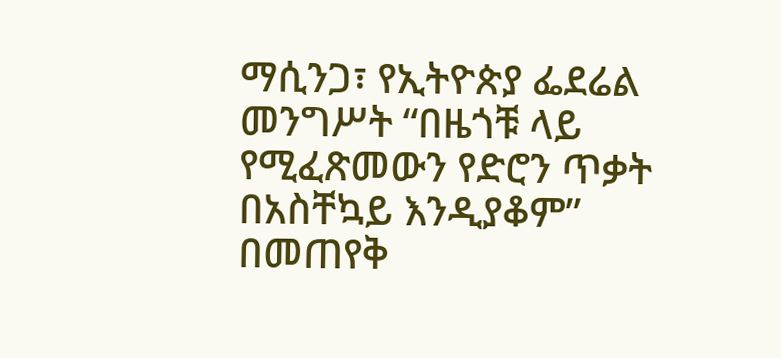ማሲንጋ፣ የኢትዮጵያ ፌደሬል መንግሥት “በዜጎቹ ላይ የሚፈጽመውን የድሮን ጥቃት በአስቸኳይ እንዲያቆም” በመጠየቅ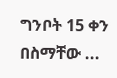ግንቦት 15 ቀን በስማቸው ...